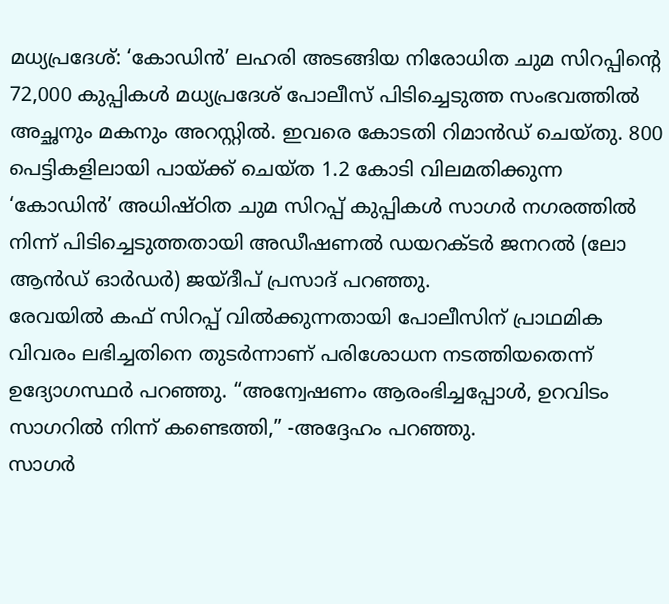മധ്യപ്രദേശ്: ‘കോഡിൻ’ ലഹരി അടങ്ങിയ നിരോധിത ചുമ സിറപ്പിൻ്റെ 72,000 കുപ്പികൾ മധ്യപ്രദേശ് പോലീസ് പിടിച്ചെടുത്ത സംഭവത്തിൽ അച്ഛനും മകനും അറസ്റ്റിൽ. ഇവരെ കോടതി റിമാൻഡ് ചെയ്തു. 800 പെട്ടികളിലായി പായ്ക്ക് ചെയ്ത 1.2 കോടി വിലമതിക്കുന്ന ‘കോഡിൻ’ അധിഷ്ഠിത ചുമ സിറപ്പ് കുപ്പികൾ സാഗർ നഗരത്തിൽ നിന്ന് പിടിച്ചെടുത്തതായി അഡീഷണൽ ഡയറക്ടർ ജനറൽ (ലോ ആൻഡ് ഓർഡർ) ജയ്ദീപ് പ്രസാദ് പറഞ്ഞു.
രേവയിൽ കഫ് സിറപ്പ് വിൽക്കുന്നതായി പോലീസിന് പ്രാഥമിക വിവരം ലഭിച്ചതിനെ തുടർന്നാണ് പരിശോധന നടത്തിയതെന്ന് ഉദ്യോഗസ്ഥർ പറഞ്ഞു. “അന്വേഷണം ആരംഭിച്ചപ്പോൾ, ഉറവിടം സാഗറിൽ നിന്ന് കണ്ടെത്തി,” -അദ്ദേഹം പറഞ്ഞു.
സാഗർ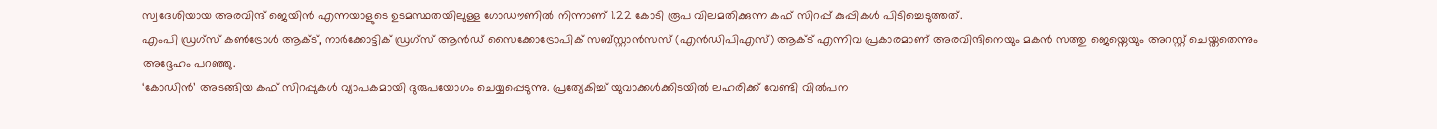സ്വദേശിയായ അരവിന്ദ് ജെയിൻ എന്നയാളുടെ ഉടമസ്ഥതയിലുള്ള ഗോഡൗണിൽ നിന്നാണ് 1.22 കോടി രൂപ വിലമതിക്കുന്ന കഫ് സിറപ്പ് കുപ്പികൾ പിടിച്ചെടുത്തത്.
എംപി ഡ്രഗ്സ് കൺട്രോൾ ആക്ട്, നാർക്കോട്ടിക് ഡ്രഗ്സ് ആൻഡ് സൈക്കോട്രോപിക് സബ്സ്റ്റാൻസസ് (എൻഡിപിഎസ്) ആക്ട് എന്നിവ പ്രകാരമാണ് അരവിന്ദിനെയും മകൻ സത്തു ജെയ്നെയും അറസ്റ്റ് ചെയ്തതെന്നും അദ്ദേഹം പറഞ്ഞു.
‘കോഡിൻ’ അടങ്ങിയ കഫ് സിറപ്പുകൾ വ്യാപകമായി ദുരുപയോഗം ചെയ്യപ്പെടുന്നു. പ്രത്യേകിച്ച് യുവാക്കൾക്കിടയിൽ ലഹരിക്ക് വേണ്ടി വിൽപന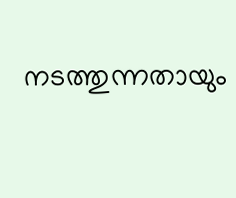നടത്തുന്നതായും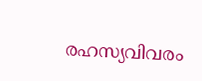രഹസ്യവിവരം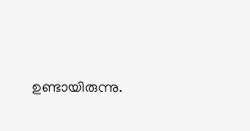ഉണ്ടായിരുന്നു.